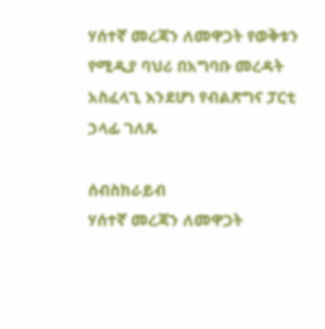ሃሰተኛ መረጃን ለመዋጋት የወቅቱን የሚዲያ ባህሪ በአግባቡ መረዳት አስፈላጊ እንደሆነ የብልጽግና ፓርቲ ኃላፊ ገለጹ

ሰብስክራይብ
ሃሰተኛ መረጃን ለመዋጋት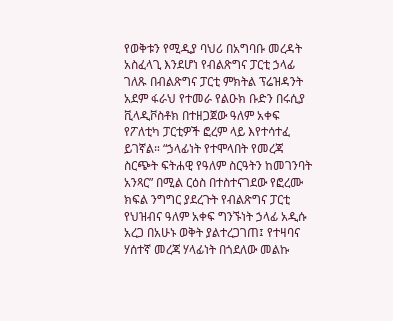የወቅቱን የሚዲያ ባህሪ በአግባቡ መረዳት አስፈላጊ እንደሆነ የብልጽግና ፓርቲ ኃላፊ ገለጹ በብልጽግና ፓርቲ ምክትል ፕሬዝዳንት አደም ፋራህ የተመራ የልዑክ ቡድን በሩሲያ ቪላዲቮስቶክ በተዘጋጀው ዓለም አቀፍ የፖለቲካ ፓርቲዎች ፎረም ላይ እየተሳተፈ ይገኛል። “ኃላፊነት የተሞላበት የመረጃ ስርጭት ፍትሐዊ የዓለም ስርዓትን ከመገንባት አንጻር” በሚል ርዕስ በተስተናገደው የፎረሙ ክፍል ንግግር ያደረጉት የብልጽግና ፓርቲ የህዝብና ዓለም አቀፍ ግንኙነት ኃላፊ አዲሱ አረጋ በአሁኑ ወቅት ያልተረጋገጠ፤ የተዛባና ሃሰተኛ መረጃ ሃላፊነት በጎደለው መልኩ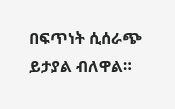በፍጥነት ሲሰራጭ ይታያል ብለዋል።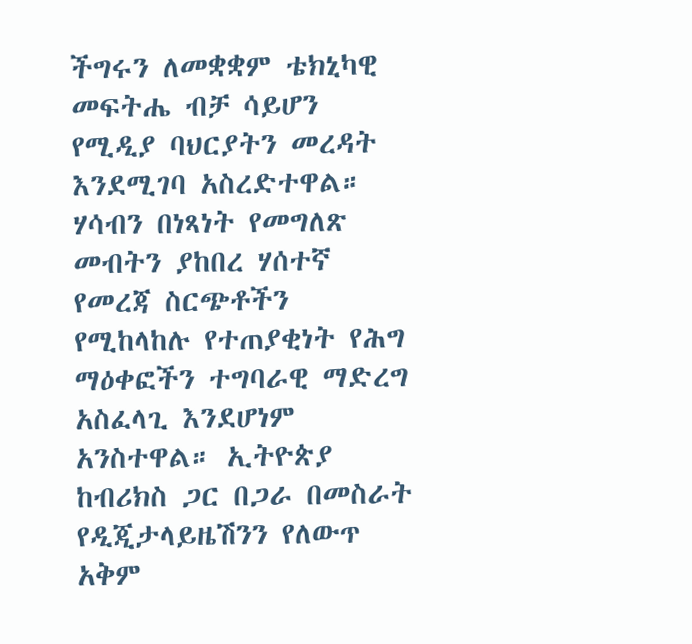ችግሩን ለመቋቋም ቴክኒካዊ መፍትሔ ብቻ ሳይሆን የሚዲያ ባህርያትን መረዳት እንደሚገባ አስረድተዋል። ሃሳብን በነጻነት የመግለጽ መብትን ያከበረ ሃሰተኛ የመረጃ ስርጭቶችን የሚከላከሉ የተጠያቂነት የሕግ ማዕቀፎችን ተግባራዊ ማድረግ አስፈላጊ እንደሆነም አንስተዋል። ኢትዮጵያ ከብሪክስ ጋር በጋራ በመስራት የዲጂታላይዜሽንን የለውጥ አቅም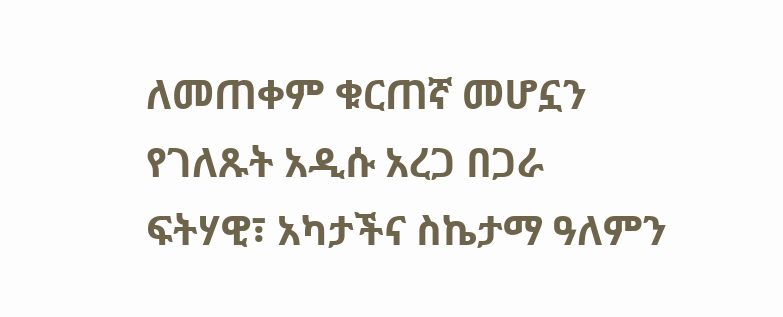ለመጠቀም ቁርጠኛ መሆኗን የገለጹት አዲሱ አረጋ በጋራ ፍትሃዊ፣ አካታችና ስኬታማ ዓለምን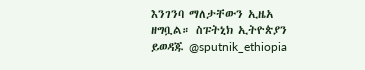እንገንባ ማለታቸውን ኢዜአ ዘግቧል። ስፑትኒክ ኢትዮጵያን ይወዳጁ @sputnik_ethiopia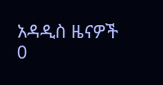አዳዲስ ዜናዎች
0